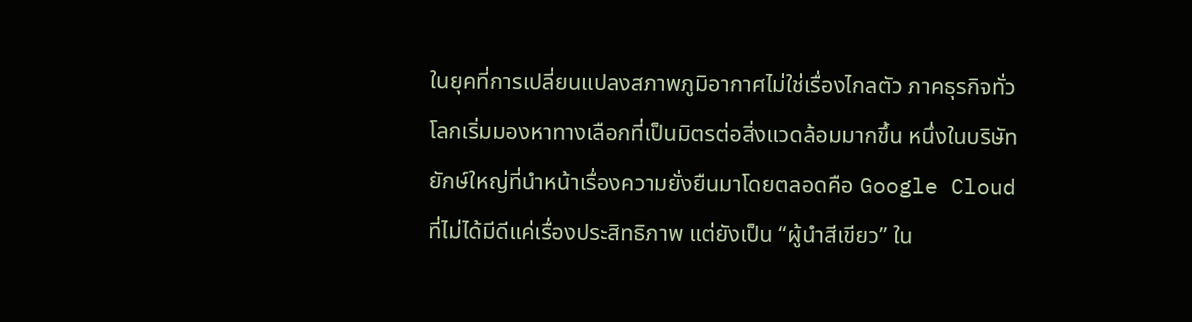ในยุคที่การเปลี่ยนแปลงสภาพภูมิอากาศไม่ใช่เรื่องไกลตัว ภาคธุรกิจทั่วโลกเริ่มมองหาทางเลือกที่เป็นมิตรต่อสิ่งแวดล้อมมากขึ้น หนึ่งในบริษัทยักษ์ใหญ่ที่นำหน้าเรื่องความยั่งยืนมาโดยตลอดคือ Google Cloud ที่ไม่ได้มีดีแค่เรื่องประสิทธิภาพ แต่ยังเป็น “ผู้นำสีเขียว” ใน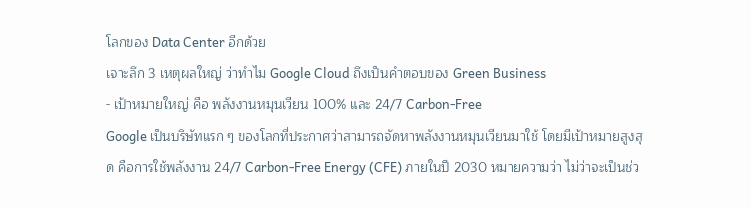โลกของ Data Center อีกด้วย
เจาะลึก 3 เหตุผลใหญ่ ว่าทำไม Google Cloud ถึงเป็นคำตอบของ Green Business
- เป้าหมายใหญ่ คือ พลังงานหมุนเวียน 100% และ 24/7 Carbon-Free
Google เป็นบริษัทแรก ๆ ของโลกที่ประกาศว่าสามารถจัดหาพลังงานหมุนเวียนมาใช้ โดยมีเป้าหมายสูงสุด คือการใช้พลังงาน 24/7 Carbon-Free Energy (CFE) ภายในปี 2030 หมายความว่า ไม่ว่าจะเป็นช่ว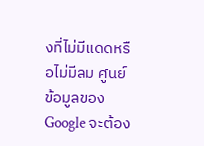งที่ไม่มีแดดหรือไม่มีลม ศูนย์ข้อมูลของ Google จะต้อง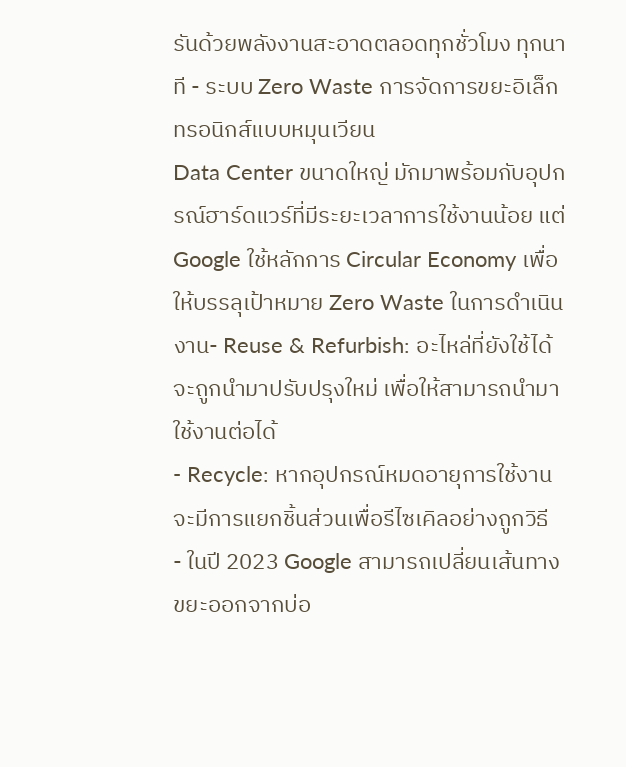รันด้วยพลังงานสะอาดตลอดทุกชั่วโมง ทุกนาที - ระบบ Zero Waste การจัดการขยะอิเล็กทรอนิกส์แบบหมุนเวียน
Data Center ขนาดใหญ่ มักมาพร้อมกับอุปกรณ์ฮาร์ดแวร์ที่มีระยะเวลาการใช้งานน้อย แต่ Google ใช้หลักการ Circular Economy เพื่อให้บรรลุเป้าหมาย Zero Waste ในการดำเนินงาน- Reuse & Refurbish: อะไหล่ที่ยังใช้ได้จะถูกนำมาปรับปรุงใหม่ เพื่อให้สามารถนำมาใช้งานต่อได้
- Recycle: หากอุปกรณ์หมดอายุการใช้งาน จะมีการแยกชิ้นส่วนเพื่อรีไซเคิลอย่างถูกวิธี
- ในปี 2023 Google สามารถเปลี่ยนเส้นทางขยะออกจากบ่อ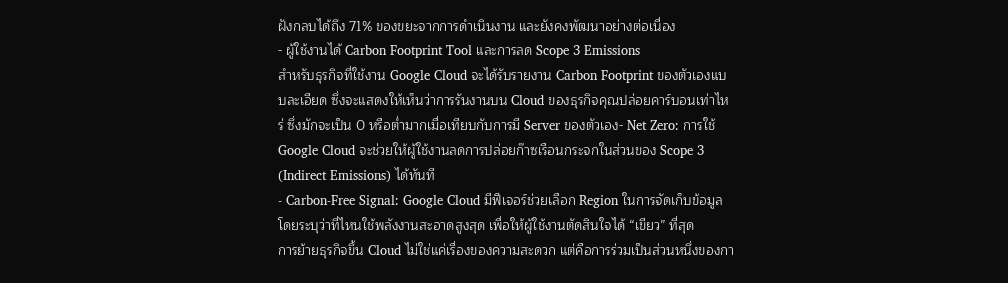ฝังกลบได้ถึง 71% ของขยะจากการดำเนินงาน และยังคงพัฒนาอย่างต่อเนื่อง
- ผู้ใช้งานได้ Carbon Footprint Tool และการลด Scope 3 Emissions
สำหรับธุรกิจที่ใช้งาน Google Cloud จะได้รับรายงาน Carbon Footprint ของตัวเองแบบละเอียด ซึ่งจะแสดงให้เห็นว่าการรันงานบน Cloud ของธุรกิจคุณปล่อยคาร์บอนเท่าไหร่ ซึ่งมักจะเป็น 0 หรือต่ำมากเมื่อเทียบกับการมี Server ของตัวเอง- Net Zero: การใช้ Google Cloud จะช่วยให้ผู้ใช้งานลดการปล่อยก๊าซเรือนกระจกในส่วนของ Scope 3 (Indirect Emissions) ได้ทันที
- Carbon-Free Signal: Google Cloud มีฟีเจอร์ช่วยเลือก Region ในการจัดเก็บข้อมูล โดยระบุว่าที่ไหนใช้พลังงานสะอาดสูงสุด เพื่อให้ผู้ใช้งานตัดสินใจได้ “เขียว” ที่สุด
การย้ายธุรกิจขึ้น Cloud ไม่ใช่แค่เรื่องของความสะดวก แต่คือการร่วมเป็นส่วนหนึ่งของกา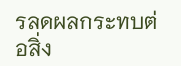รลดผลกระทบต่อสิ่ง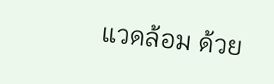แวดล้อม ด้วย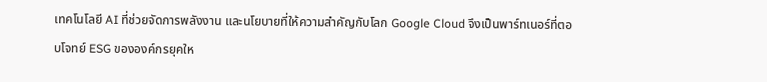เทคโนโลยี AI ที่ช่วยจัดการพลังงาน และนโยบายที่ให้ความสำคัญกับโลก Google Cloud จึงเป็นพาร์ทเนอร์ที่ตอบโจทย์ ESG ขององค์กรยุคให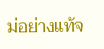ม่อย่างแท้จ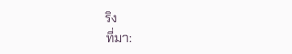ริง
ที่มา: